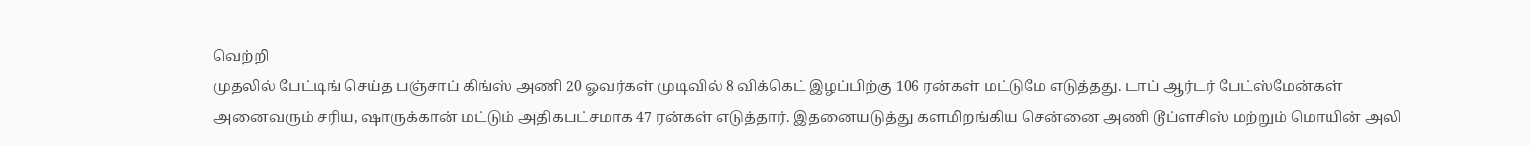வெற்றி
முதலில் பேட்டிங் செய்த பஞ்சாப் கிங்ஸ் அணி 20 ஓவர்கள் முடிவில் 8 விக்கெட் இழப்பிற்கு 106 ரன்கள் மட்டுமே எடுத்தது. டாப் ஆர்டர் பேட்ஸ்மேன்கள் அனைவரும் சரிய, ஷாருக்கான் மட்டும் அதிகபட்சமாக 47 ரன்கள் எடுத்தார். இதனையடுத்து களமிறங்கிய சென்னை அணி டூப்ளசிஸ் மற்றும் மொயின் அலி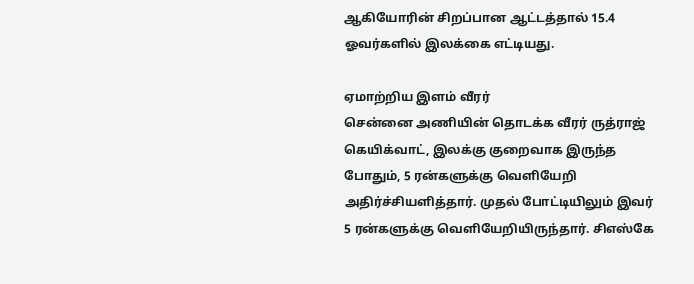ஆகியோரின் சிறப்பான ஆட்டத்தால் 15.4 ஓவர்களில் இலக்கை எட்டியது.

ஏமாற்றிய இளம் வீரர்
சென்னை அணியின் தொடக்க வீரர் ருத்ராஜ் கெயிக்வாட், இலக்கு குறைவாக இருந்த போதும், 5 ரன்களுக்கு வெளியேறி அதிர்ச்சியளித்தார். முதல் போட்டியிலும் இவர் 5 ரன்களுக்கு வெளியேறியிருந்தார். சிஎஸ்கே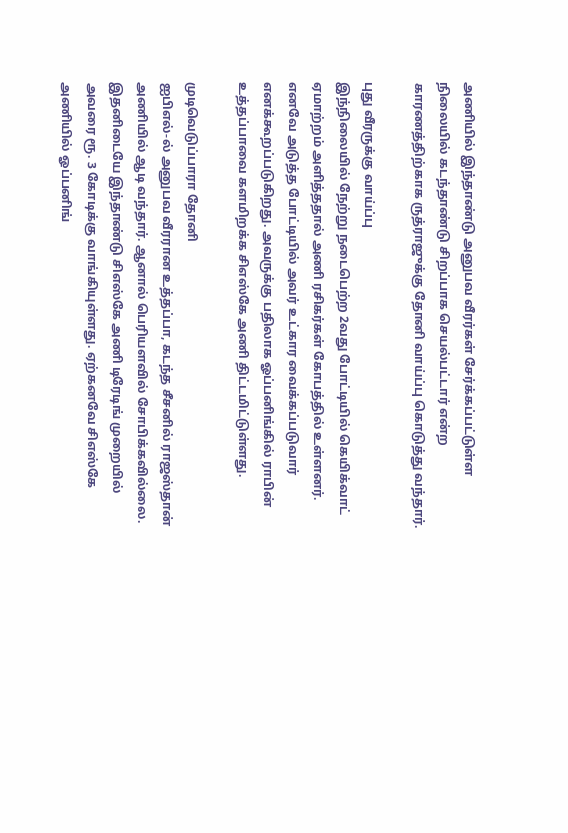அணியில் இந்தாண்டு அனுபவ வீரர்கள் சேர்க்கப்பட்டுள்ள நிலையில் கடந்தாண்டு சிறப்பாக செயல்பட்டார் என்ற காரணத்திற்காக ருத்ராஜுக்கு தோனி வாய்ப்பு கொடுத்து வந்தார்.

புது வீரருக்கு வாய்ப்பு
இந்நிலையில் நேற்று நடைபெற்ற 2வது போட்டியில் கெயிக்வாட் ஏமாற்றம் அளித்ததால் அணி ரசிகர்கள் கோபத்தில் உள்ளனர். எனவே அடுத்த போட்டியில் அவர் உட்கார வைக்கப்படுவார் எனக்கூறப்படுகிறது. அவருக்கு பதிலாக ஓப்பனிங்கில் ராபின் உத்தப்பாவை களமிறக்க சிஎஸ்கே அணி திட்டமிட்டுள்ளது.

முடிவெடுப்பாரா தோனி
ஐபிஎல்-ல் அனுபவ வீரரான உத்தப்பா, கடந்த சீசனில் ராஜஸ்தான் அணியில் ஆடி வந்தார். ஆனால் பெரியளவில் சோபிக்கவில்லை. இதனிடையே இந்தாண்டு சிஎஸ்கே அணி டிரேடிங் முறையில் அவரை ரூ. 3 கோடிக்கு வாங்கியுள்ளது. ஏற்கனவே சிஎஸ்கே அணியில் ஓப்பனிங்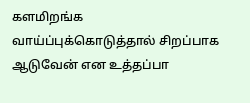களமிறங்க வாய்ப்புக்கொடுத்தால் சிறப்பாக ஆடுவேன் என உத்தப்பா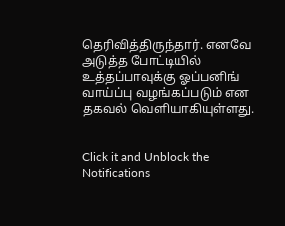தெரிவித்திருந்தார். எனவே அடுத்த போட்டியில் உத்தப்பாவுக்கு ஓப்பனிங் வாய்ப்பு வழங்கப்படும் என தகவல் வெளியாகியுள்ளது.


Click it and Unblock the Notifications